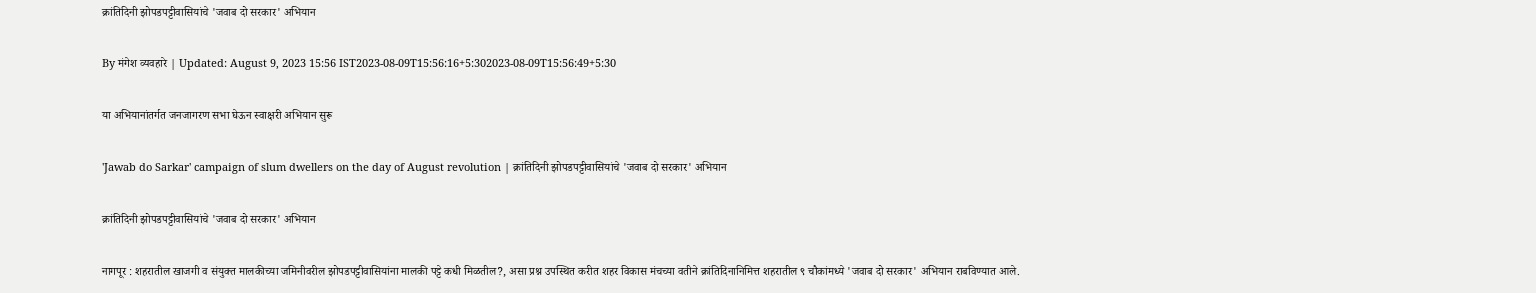क्रांतिदिनी झोपडपट्टीवासियांचे 'जवाब दो सरकार' अभियान

By मंगेश व्यवहारे | Updated: August 9, 2023 15:56 IST2023-08-09T15:56:16+5:302023-08-09T15:56:49+5:30

या अभियानांतर्गत जनजागरण सभा घेऊन स्वाक्षरी अभियान सुरू

'Jawab do Sarkar' campaign of slum dwellers on the day of August revolution | क्रांतिदिनी झोपडपट्टीवासियांचे 'जवाब दो सरकार' अभियान

क्रांतिदिनी झोपडपट्टीवासियांचे 'जवाब दो सरकार' अभियान

नागपूर : शहरातील खाजगी व संयुक्त मालकीच्या जमिनीवरील झोपडपट्टीवासियांना मालकी पट्टे कधी मिळतील?, असा प्रश्न उपस्थित करीत शहर विकास मंचच्या वतीने क्रांतिदिनानिमित्त शहरातील ९ चौकांमध्ये 'जवाब दो सरकार' अभियान राबविण्यात आले.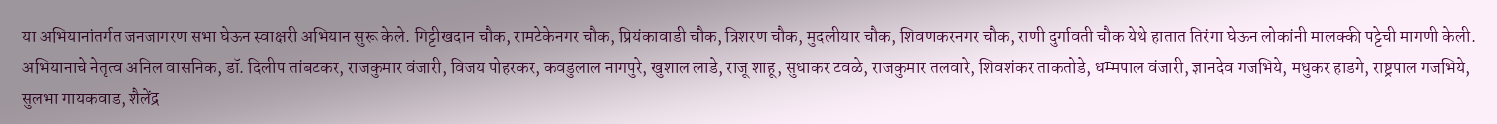या अभियानांतर्गत जनजागरण सभा घेऊन स्वाक्षरी अभियान सुरू केले. गिट्टीखदान चौक, रामटेकेनगर चौक, प्रियंकावाडी चौक, त्रिशरण चौक, मुदलीयार चौक, शिवणकरनगर चौक, राणी दुर्गावती चौक येथे हातात तिरंगा घेऊन लोकांनी मालक्की पट्टेची मागणी केली. अभियानाचे नेतृत्व अनिल वासनिक, डॉ. दिलीप तांबटकर, राजकुमार वंजारी, विजय पोहरकर, कवडुलाल नागपुरे, खुशाल लाडे, राजू शाहू, सुधाकर टवळे, राजकुमार तलवारे, शिवशंकर ताकतोडे, धम्मपाल वंजारी, ज्ञानदेव गजभिये, मधुकर हाडगे, राष्ट्रपाल गजभिये, सुलभा गायकवाड, शैलेंद्र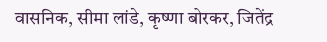वासनिक, सीमा लांडे, कृष्णा बोरकर, जितेंद्र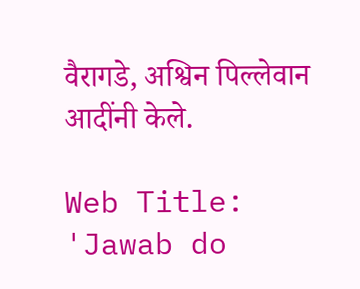वैरागडे, अश्विन पिल्लेवान आदींनी केले.

Web Title: 'Jawab do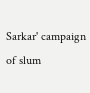Sarkar' campaign of slum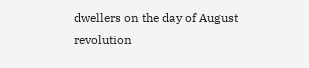dwellers on the day of August revolution